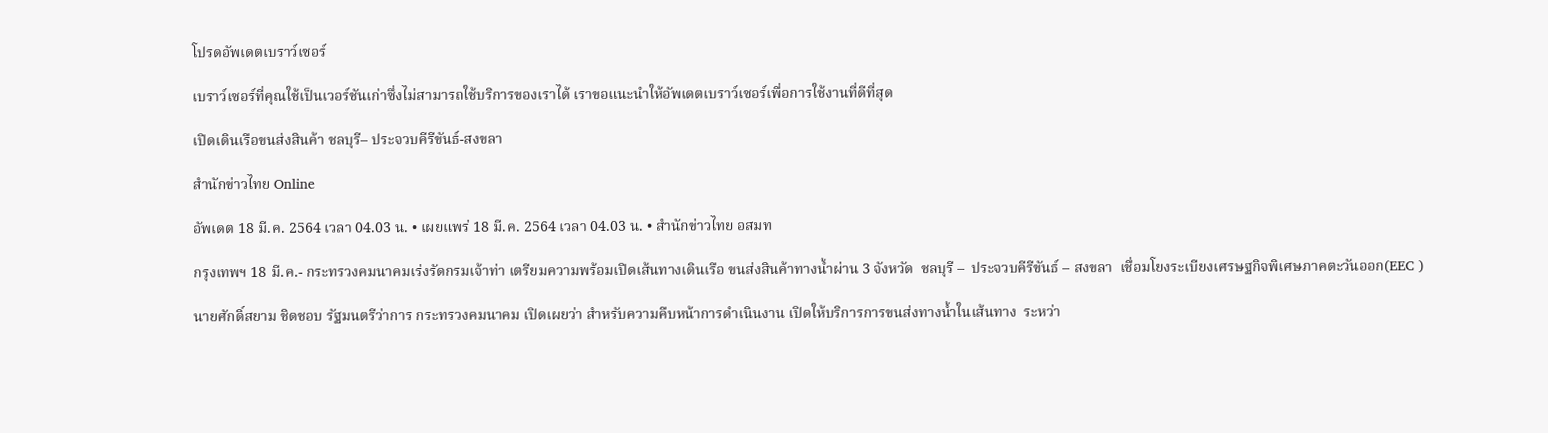โปรดอัพเดตเบราว์เซอร์

เบราว์เซอร์ที่คุณใช้เป็นเวอร์ชันเก่าซึ่งไม่สามารถใช้บริการของเราได้ เราขอแนะนำให้อัพเดตเบราว์เซอร์เพื่อการใช้งานที่ดีที่สุด

เปิดเดินเรือขนส่งสินค้า ชลบุรี– ประจวบคีรีขันธ์-สงขลา

สำนักข่าวไทย Online

อัพเดต 18 มี.ค. 2564 เวลา 04.03 น. • เผยแพร่ 18 มี.ค. 2564 เวลา 04.03 น. • สำนักข่าวไทย อสมท

กรุงเทพฯ 18 มี.ค.- กระทรวงคมนาคมเร่งรัดกรมเจ้าท่า เตรียมความพร้อมเปิดเส้นทางเดินเรือ ขนส่งสินค้าทางน้ำผ่าน 3 จังหวัด  ชลบุรี –  ประจวบคีรีขันธ์ – สงขลา  เชื่อมโยงระเบียงเศรษฐกิจพิเศษภาคตะวันออก(EEC )

นายศักดิ์สยาม ชิดชอบ รัฐมนตรีว่าการ กระทรวงคมนาคม เปิดเผยว่า สำหรับความคืบหน้าการดำเนินงาน เปิดให้บริการการขนส่งทางน้ำในเส้นทาง  ระหว่า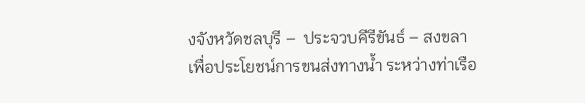งจังหวัดชลบุรี –  ประจวบคีรีขันธ์ – สงขลา  เพื่อประโยชน์การขนส่งทางน้ำ ระหว่างท่าเรือ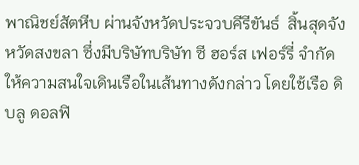พาณิชย์สัตหีบ ผ่านจังหวัดประจวบคีรีขันธ์  สิ้นสุดจังหวัดสงขลา ซึ่งมีบริษัทบริษัท ซี ฮอร์ส เฟอร์รี่ จำกัด  ให้ความสนใจเดินเรือในเส้นทางดังกล่าว โดยใช้เรือ ดิ บลู ดอลฟิ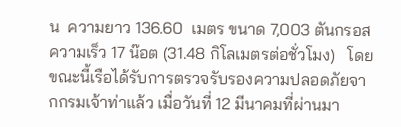น  ความยาว 136.60  เมตร ขนาด 7,003 ตันกรอส  ความเร็ว 17 น๊อต (31.48 กิโลเมตรต่อชั่วโมง)   โดยขณะนี้เรือได้รับการตรวจรับรองความปลอดภัยจากกรมเจ้าท่าแล้ว เมื่อวันที่ 12 มีนาคมที่ผ่านมา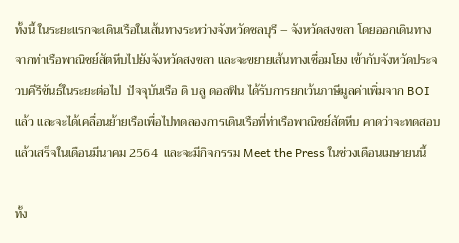ทั้งนี้ ในระยะแรกจะเดินเรือในเส้นทางระหว่างจังหวัดชลบุรี – จังหวัดสงขลา โดยออกเดินทางจากท่าเรือพาณิชย์สัตหีบไปยังจังหวัดสงขลา และจะขยายเส้นทางเชื่อมโยง เข้ากับจังหวัดประจวบคีรีขันธ์ในระยะต่อไป  ปัจจุบันเรือ ดิ บลู ดอลฟิน ได้รับการยกเว้นภาษีมูลค่าเพิ่มจาก BOI แล้ว และจะได้เคลื่อนย้ายเรือเพื่อไปทดลองการเดินเรือที่ท่าเรือพาณิชย์สัตหีบ คาดว่าจะทดสอบแล้วเสร็จในเดือนมีนาคม 2564  และจะมีกิจกรรม Meet the Press ในช่วงเดือนเมษายนนี้

ทั้ง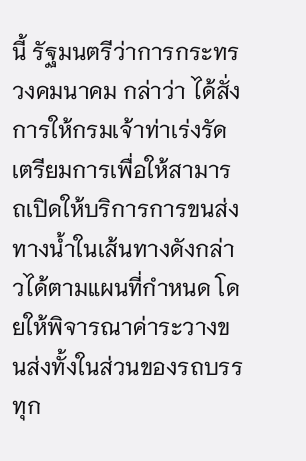นี้ รัฐมนตรีว่าการกระทรวงคมนาคม กล่าว่า ได้สั่งการให้กรมเจ้าท่าเร่งรัดเตรียมการเพื่อให้สามารถเปิดให้บริการการขนส่งทางน้ำในเส้นทางดังกล่าวได้ตามแผนที่กำหนด โดยให้พิจารณาค่าระวางขนส่งทั้งในส่วนของรถบรรทุก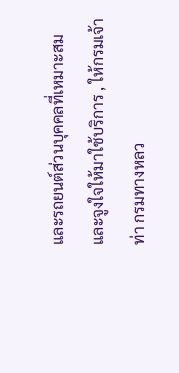และรถยนต์ส่วนบุคคลที่เหมาะสมและจูงใจให้มาใช้บริการ , ให้กรมเจ้าท่า กรมทางหลว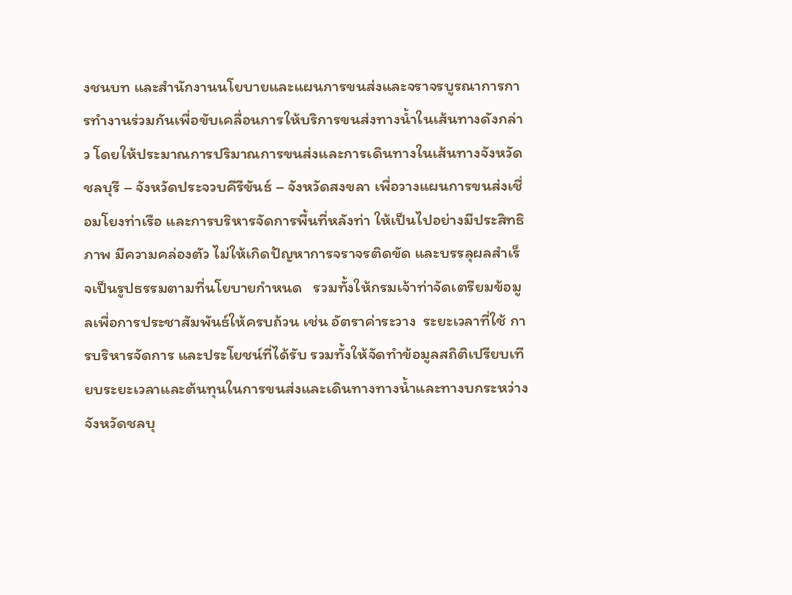งชนบท และสำนักงานนโยบายและแผนการขนส่งและจราจรบูรณาการการทำงานร่วมกันเพื่อขับเคลื่อนการให้บริการขนส่งทางน้ำในเส้นทางดังกล่าว โดยให้ประมาณการปริมาณการขนส่งและการเดินทางในเส้นทางจังหวัดชลบุรี – จังหวัดประจวบคีรีขันธ์ – จังหวัดสงขลา เพื่อวางแผนการขนส่งเชื่อมโยงท่าเรือ และการบริหารจัดการพื้นที่หลังท่า ให้เป็นไปอย่างมีประสิทธิภาพ มีความคล่องตัว ไม่ให้เกิดปัญหาการจราจรติดขัด และบรรลุผลสำเร็จเป็นรูปธรรมตามที่นโยบายกำหนด   รวมทั้งให้กรมเจ้าท่าจัดเตรียมข้อมูลเพื่อการประชาสัมพันธ์ให้ครบถ้วน เช่น อัตราค่าระวาง  ระยะเวลาที่ใช้ การบริหารจัดการ และประโยชน์ที่ได้รับ รวมทั้งให้จัดทำข้อมูลสถิติเปรียบเทียบระยะเวลาและต้นทุนในการขนส่งและเดินทางทางน้ำและทางบกระหว่างจังหวัดชลบุ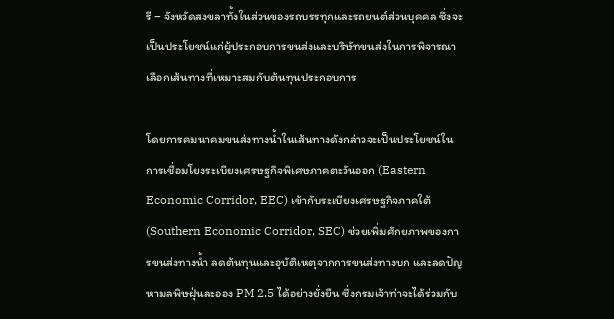รี – จังหวัดสงขลาทั้งในส่วนของรถบรรทุกและรถยนต์ส่วนบุคคล ซึ่งจะเป็นประโยชน์แก่ผู้ประกอบการขนส่งและบริษัทขนส่งในการพิจารณาเลือกเส้นทางที่เหมาะสมกับต้นทุนประกอบการ

โดยการคมนาคมขนส่งทางน้ำในเส้นทางดังกล่าวจะเป็นประโยชน์ในการเชื่อมโยงระเบียงเศรษฐกิจพิเศษภาคตะวันออก (Eastern Economic Corridor, EEC) เข้ากับระเบียงเศรษฐกิจภาคใต้ (Southern Economic Corridor, SEC) ช่วยเพิ่มศักยภาพของการขนส่งทางน้ำ ลดต้นทุนและอุบัติเหตุจากการขนส่งทางบก และลดปัญหามลพิษฝุ่นละออง PM 2.5 ได้อย่างยั่งยืน ซึ่งกรมเจ้าท่าจะได้ร่วมกับ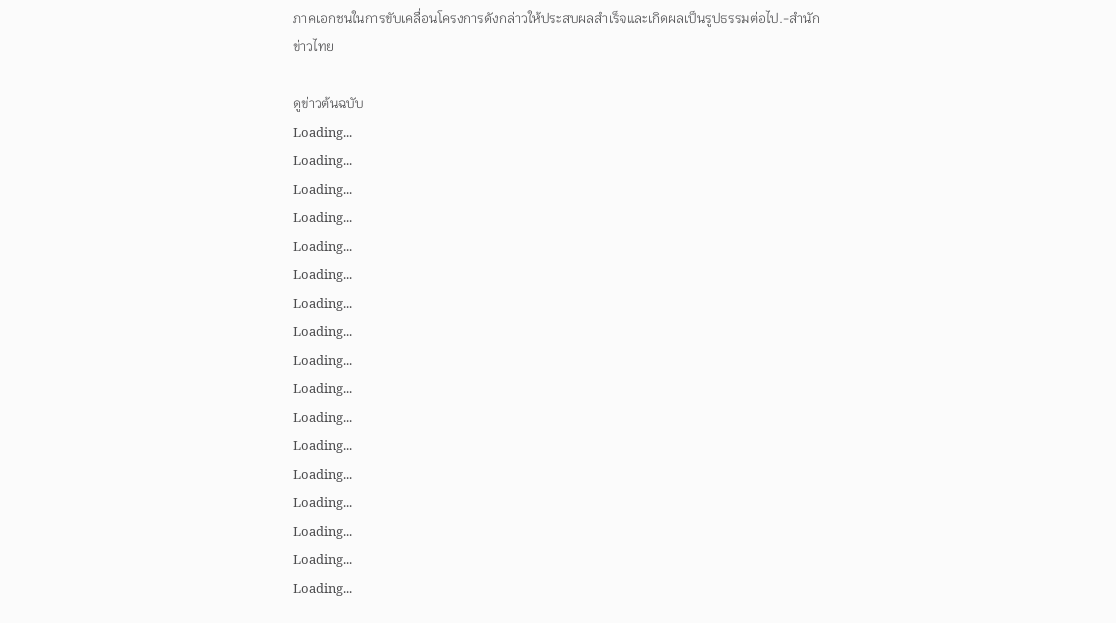ภาคเอกชนในการขับเคลื่อนโครงการดังกล่าวให้ประสบผลสำเร็จและเกิดผลเป็นรูปธรรมต่อไป.-สำนักข่าวไทย

ดูข่าวต้นฉบับ
Loading...
Loading...
Loading...
Loading...
Loading...
Loading...
Loading...
Loading...
Loading...
Loading...
Loading...
Loading...
Loading...
Loading...
Loading...
Loading...
Loading...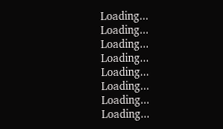Loading...
Loading...
Loading...
Loading...
Loading...
Loading...
Loading...
Loading...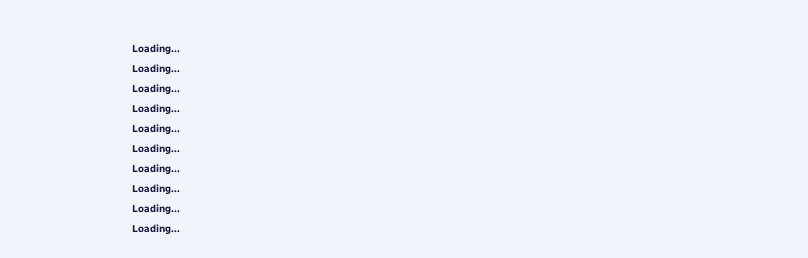Loading...
Loading...
Loading...
Loading...
Loading...
Loading...
Loading...
Loading...
Loading...
Loading...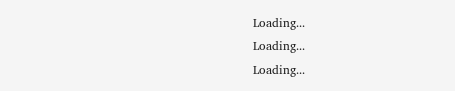Loading...
Loading...
Loading...